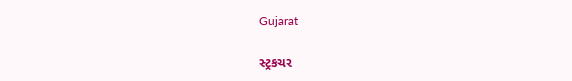Gujarat

સ્ટ્રકચર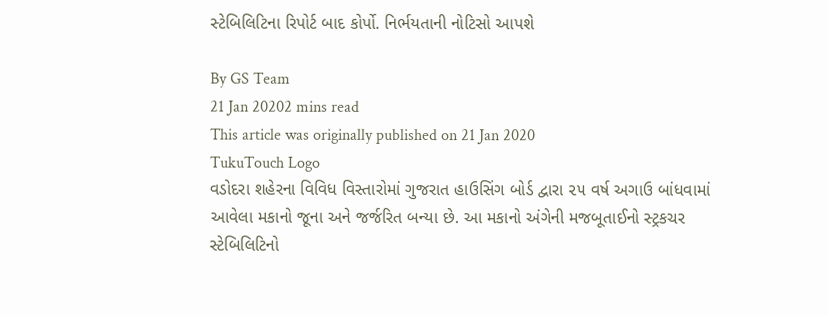સ્ટેબિલિટિના રિપોર્ટ બાદ કોર્પો. નિર્ભયતાની નોટિસો આપશે

By GS Team
21 Jan 20202 mins read
This article was originally published on 21 Jan 2020
TukuTouch Logo
વડોદરા શહેરના વિવિધ વિસ્તારોમાં ગુજરાત હાઉસિંગ બોર્ડ દ્વારા ૨૫ વર્ષ અગાઉ બાંધવામાં આવેલા મકાનો જૂના અને જર્જરિત બન્યા છે. આ મકાનો અંગેની મજબૂતાઈનો સ્ટ્રકચર સ્ટેબિલિટિનો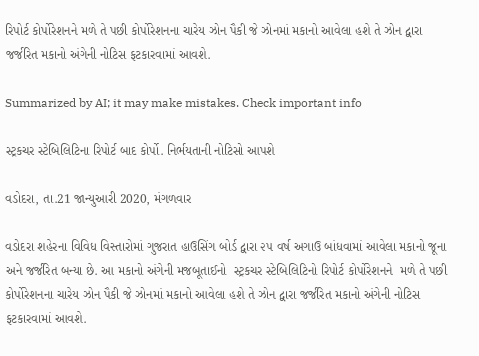રિપોર્ટ કોર્પોરેશનને મળે તે પછી કોર્પોરેશનના ચારેય ઝોન પૈકી જે ઝોનમાં મકાનો આવેલા હશે તે ઝોન દ્વારા જર્જરિત મકાનો અંગેની નોટિસ ફટકારવામાં આવશે.

Summarized by AI; it may make mistakes. Check important info

સ્ટ્રકચર સ્ટેબિલિટિના રિપોર્ટ બાદ કોર્પો. નિર્ભયતાની નોટિસો આપશે

વડોદરા, તા.21 જાન્યુઆરી 2020, મંગળવાર

વડોદરા શહેરના વિવિધ વિસ્તારોમાં ગુજરાત હાઉસિંગ બોર્ડ દ્વારા ૨૫ વર્ષ અગાઉ બાંધવામાં આવેલા મકાનો જૂના અને જર્જરિત બન્યા છે. આ મકાનો અંગેની મજબૂતાઈનો  સ્ટ્રકચર સ્ટેબિલિટિનો રિપોર્ટ કોર્પોરેશનને  મળે તે પછી  કોર્પોરેશનના ચારેય ઝોન પૈકી જે ઝોનમાં મકાનો આવેલા હશે તે ઝોન દ્વારા જર્જરિત મકાનો અંગેની નોટિસ ફટકારવામાં આવશે.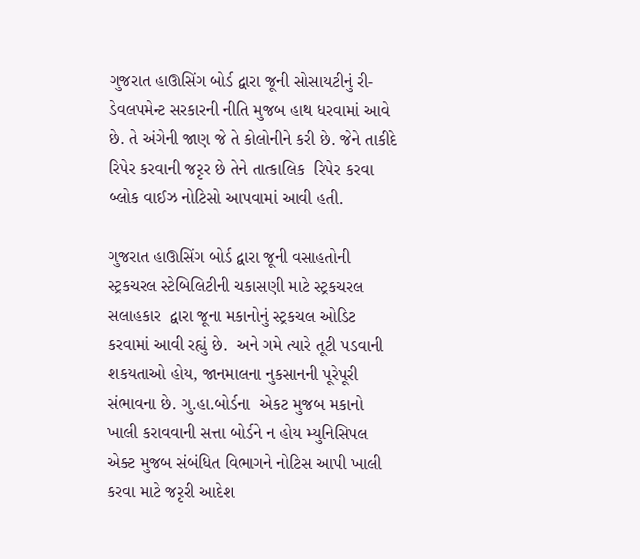ગુજરાત હાઊસિંગ બોર્ડ દ્વારા જૂની સોસાયટીનું રી-ડેવલપમેન્ટ સરકારની નીતિ મુજબ હાથ ધરવામાં આવે છે. તે અંગેની જાણ જે તે કોલોનીને કરી છે. જેને તાકીદે રિપેર કરવાની જરૃર છે તેને તાત્કાલિક  રિપેર કરવા બ્લોક વાઈઝ નોટિસો આપવામાં આવી હતી.

ગુજરાત હાઊસિંગ બોર્ડ દ્વારા જૂની વસાહતોની સ્ટ્રકચરલ સ્ટેબિલિટીની ચકાસણી માટે સ્ટ્રકચરલ  સલાહકાર  દ્વારા જૂના મકાનોનું સ્ટ્રકચલ ઓડિટ કરવામાં આવી રહ્યું છે.  અને ગમે ત્યારે તૂટી પડવાની શકયતાઓ હોય, જાનમાલના નુકસાનની પૂરેપૂરી સંભાવના છે. ગુ.હા.બોર્ડના  એકટ મુજબ મકાનો ખાલી કરાવવાની સત્તા બોર્ડને ન હોય મ્યુનિસિપલ એક્ટ મુજબ સંબંધિત વિભાગને નોટિસ આપી ખાલી કરવા માટે જરૃરી આદેશ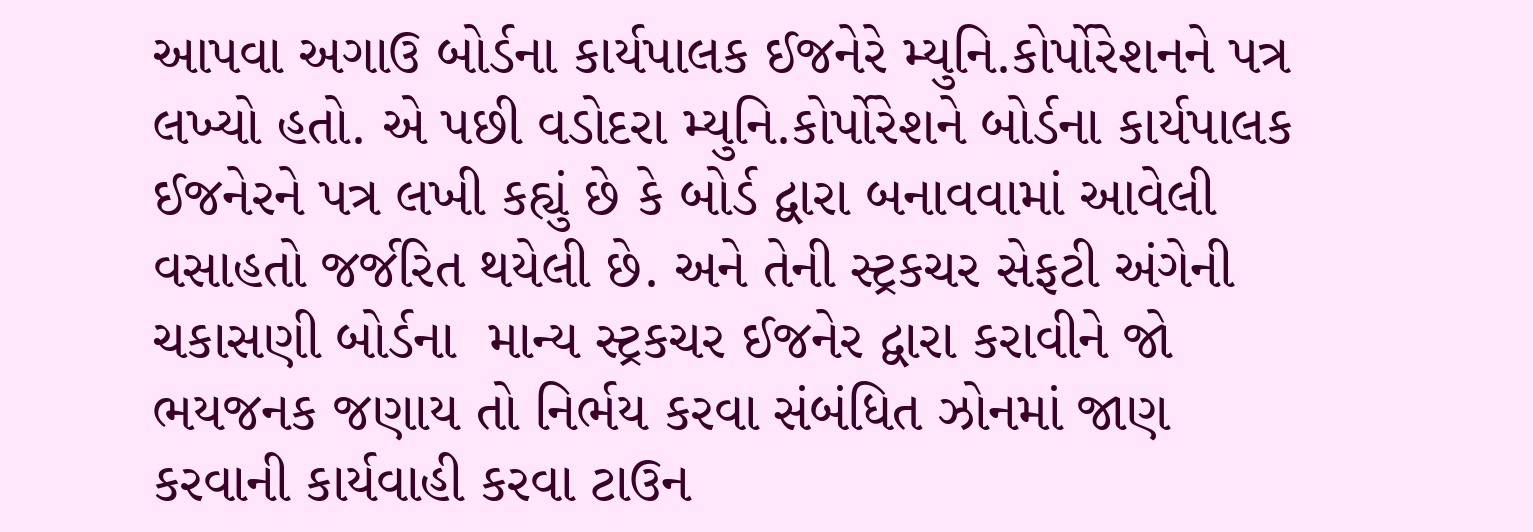આપવા અગાઉ બોર્ડના કાર્યપાલક ઈજનેરે મ્યુનિ.કોર્પોરેશનને પત્ર લખ્યો હતો. એ પછી વડોદરા મ્યુનિ.કોર્પોરેશને બોર્ડના કાર્યપાલક ઈજનેરને પત્ર લખી કહ્યું છે કે બોર્ડ દ્વારા બનાવવામાં આવેલી વસાહતો જર્જરિત થયેલી છે. અને તેની સ્ટ્રકચર સેફટી અંગેની ચકાસણી બોર્ડના  માન્ય સ્ટ્રકચર ઈજનેર દ્વારા કરાવીને જો ભયજનક જણાય તો નિર્ભય કરવા સંબંધિત ઝોનમાં જાણ કરવાની કાર્યવાહી કરવા ટાઉન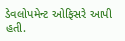ડેવલોપમેન્ટ ઓફિસરે આપી હતી.